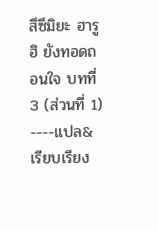สึซึมิยะ ฮารูฮิ ยังทอดถอนใจ บทที่ 3 (ส่วนที่ 1)
----แปล&เรียบเรียง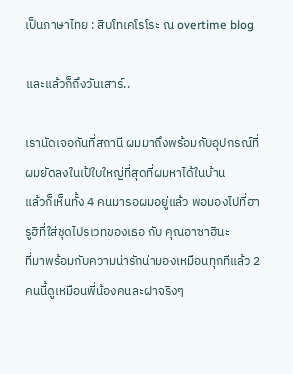เป็นภาษาไทย : สิบโทเคโรโระ ณ overtime blog

และแล้วก็ถึงวันเสาร์..

เรานัดเจอกันที่สถานี ผมมาถึงพร้อมกับอุปกรณ์ที่ผมยัดลงในเป้ใบใหญ่ที่สุดที่ผมหาได้ในบ้าน
แล้วก็เห็นทั้ง 4 คนมารอผมอยู่แล้ว พอมองไปที่ฮารูฮิที่ใส่ชุดไปรเวทของเธอ กับ คุณอาซาฮินะ
ที่มาพร้อมกับความน่ารักน่ามองเหมือนทุกทีแล้ว 2 คนนี้ดูเหมือนพี่น้องคนละฝาจริงๆ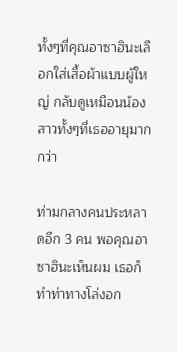ทั้งๆที่คุณอาซาฮินะเลือกใส่เสื้อผ้าแบบผู้ใหญ่ กลับดูเหมือนน้องสาวทั้งๆที่เธออายุมากกว่า

ท่ามกลางคนประหลาดอีก 3 คน พอคุณอาซาฮินะเห็นผม เธอก็ทำท่าทางโล่งอก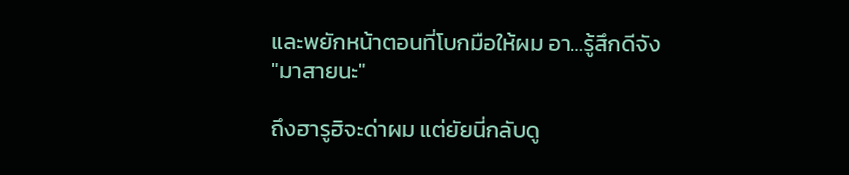และพยักหน้าตอนที่โบกมือให้ผม อา…รู้สึกดีจัง
"มาสายนะ"

ถึงฮารูฮิจะด่าผม แต่ยัยนี่กลับดู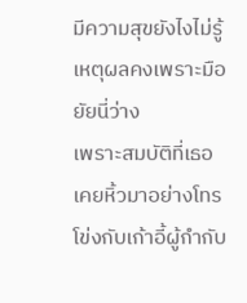มีความสุขยังไงไม่รู้ เหตุผลคงเพราะมือยัยนี่ว่าง
เพราะสมบัติที่เธอเคยหิ้วมาอย่างโทรโข่งกับเก้าอี้ผู้กำกับ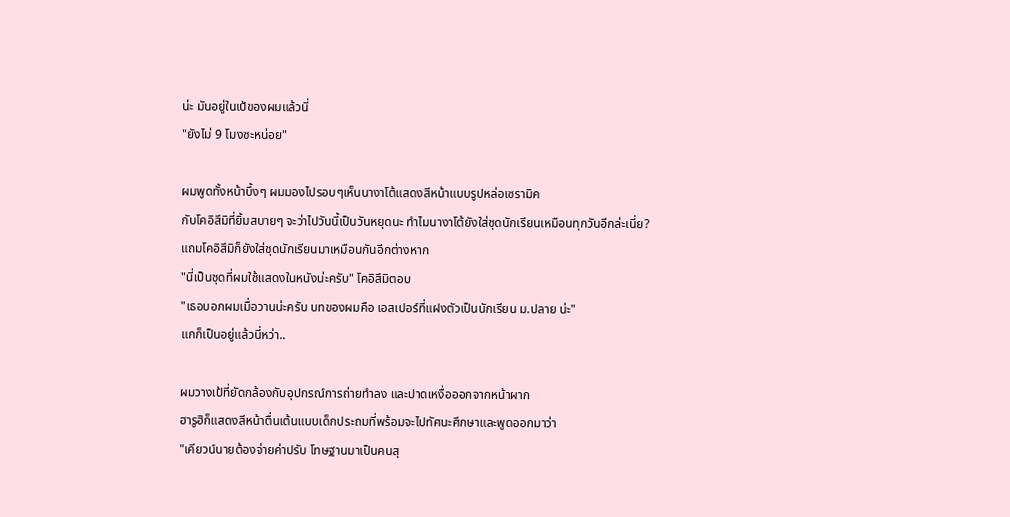น่ะ มันอยู่ในเป้ของผมแล้วนี่
"ยังไม่ 9 โมงซะหน่อย"

ผมพูดทั้งหน้าบึ้งๆ ผมมองไปรอบๆเห็นนางาโต้แสดงสีหน้าแบบรูปหล่อเซรามิค
กับโคอิสึมิที่ยิ้มสบายๆ จะว่าไปวันนี้เป็นวันหยุดนะ ทำไมนางาโต้ยังใส่ชุดนักเรียนเหมือนทุกวันอีกล่ะเนี่ย?
แถมโคอิสึมิก็ยังใส่ชุดนักเรียนมาเหมือนกันอีกต่างหาก
"นี่เป็นชุดที่ผมใช้แสดงในหนังน่ะครับ" โคอิสึมิตอบ
"เธอบอกผมเมื่อวานน่ะครับ บทของผมคือ เอสเปอร์ที่แฝงตัวเป็นนักเรียน ม.ปลาย น่ะ"
แกก็เป็นอยู่แล้วนี่หว่า..

ผมวางเป้ที่ยัดกล้องกับอุปกรณ์การถ่ายทำลง และปาดเหงื่อออกจากหน้าผาก
ฮารูฮิก็แสดงสีหน้าตื่นเต้นแบบเด็กประถมที่พร้อมจะไปทัศนะศึกษาและพูดออกมาว่า
"เคียวน์นายต้องจ่ายค่าปรับ โทษฐานมาเป็นคนสุ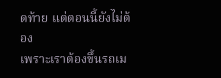ดท้าย แต่ตอนนี้ยังไม่ต้อง
เพราะเราต้องขึ้นรถเม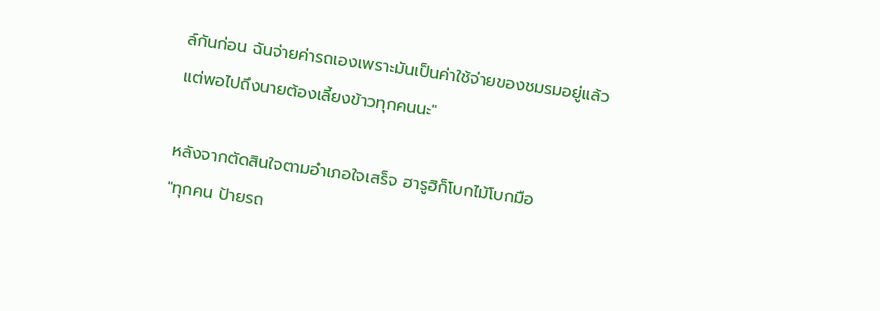ล์กันก่อน ฉันจ่ายค่ารถเองเพราะมันเป็นค่าใช้จ่ายของชมรมอยู่แล้ว
แต่พอไปถึงนายต้องเลี้ยงข้าวทุกคนนะ"

หลังจากตัดสินใจตามอำเภอใจเสร็จ ฮารูฮิก็โบกไม้โบกมือ
"ทุกคน ป้ายรถ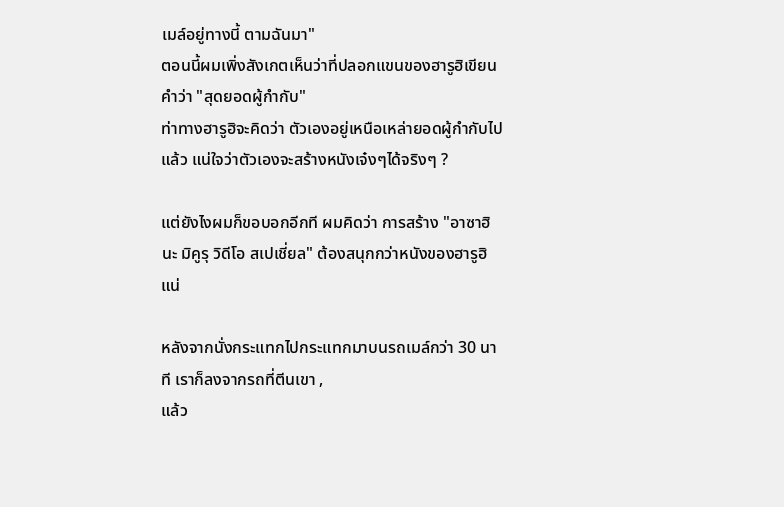เมล์อยู่ทางนี้ ตามฉันมา"
ตอนนี้ผมเพิ่งสังเกตเห็นว่าที่ปลอกแขนของฮารูฮิเขียนคำว่า "สุดยอดผู้กำกับ"
ท่าทางฮารูฮิจะคิดว่า ตัวเองอยู่เหนือเหล่ายอดผู้กำกับไปแล้ว แน่ใจว่าตัวเองจะสร้างหนังเจ๋งๆได้จริงๆ ?

แต่ยังไงผมก็ขอบอกอีกที ผมคิดว่า การสร้าง "อาซาฮินะ มิคูรุ วิดีโอ สเปเชี่ยล" ต้องสนุกกว่าหนังของฮารูฮิแน่

หลังจากนั่งกระแทกไปกระแทกมาบนรถเมล์กว่า 30 นาที เราก็ลงจากรถที่ตีนเขา ,
แล้ว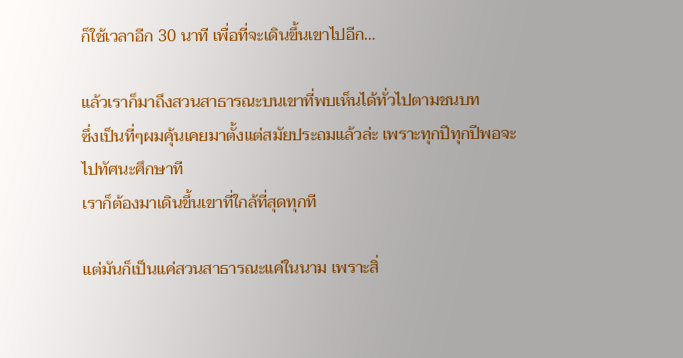ก็ใช้เวลาอีก 30 นาที เพื่อที่จะเดินขึ้นเขาไปอีก…

แล้วเราก็มาถึงสวนสาธารณะบนเขาที่พบเห็นได้ทั่วไปตามชนบท
ซึ่งเป็นที่ๆผมคุ้นเคยมาตั้งแต่สมัยประถมแล้วล่ะ เพราะทุกปีทุกปีพอจะไปทัศนะศึกษาที
เราก็ต้องมาเดินขึ้นเขาที่ใกล้ที่สุดทุกที

แต่มันก็เป็นแค่สวนสาธารณะแค่ในนาม เพราะสิ่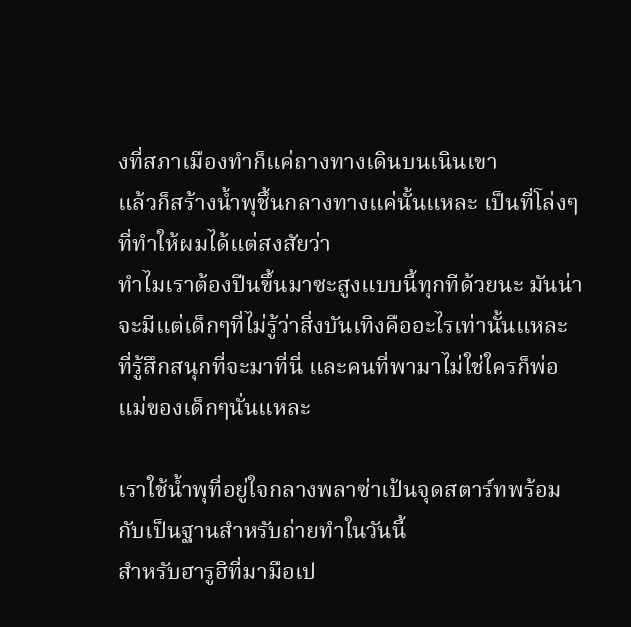งที่สภาเมืองทำก็แค่ถางทางเดินบนเนินเขา
แล้วก็สร้างน้ำพุชึ้นกลางทางแค่นั้นแหละ เป็นที่โล่งๆที่ทำให้ผมได้แต่สงสัยว่า
ทำไมเราต้องปีนขึ้นมาซะสูงแบบนี้ทุกทีด้วยนะ มันน่าจะมีแต่เด็กๆที่ไม่รู้ว่าสิ่งบันเทิงคืออะไรเท่านั้นแหละ
ที่รู้สึกสนุกที่จะมาที่นี่ และคนที่พามาไม่ใช่ใครก็พ่อแม่ของเด็กๆนั่นแหละ

เราใช้น้ำพุที่อยู่ใจกลางพลาซ่าเป้นจุดสตาร์ทพร้อมกับเป็นฐานสำหรับถ่ายทำในวันนี้
สำหรับฮารูฮิที่มามือเป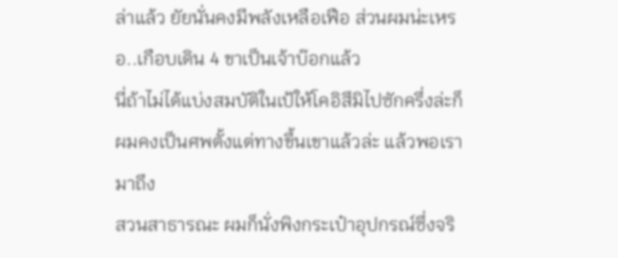ล่าแล้ว ยัยนั่นคงมีพลังเหลือเฟือ ส่วนผมน่ะเหรอ..เกือบเดิน 4 ขาเป็นเจ้าบ๊อกแล้ว
นี่ถ้าไม่ได้แบ่งสมบัติในเป้ให้โคอิสึมิไปซักครึ่งล่ะก็ ผมคงเป็นศพตั้งแต่ทางขึ้นเขาแล้วล่ะ แล้วพอเรามาถึง
สวนสาธารณะ ผมก็นั่งพิงกระเป๋าอุปกรณ์ซึ่งจริ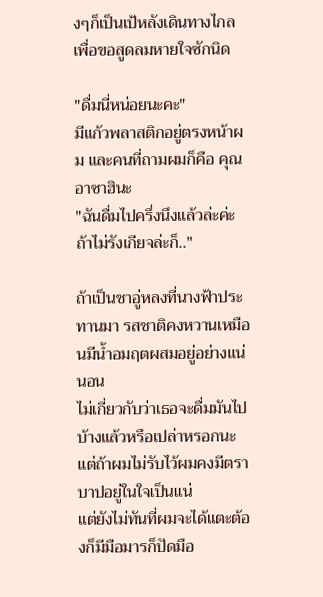งๆก็เป็นเป้หลังเดินทางไกล เพื่อขอสูดลมหายใจซักนิด

"ดื่มนี่หน่อยนะคะ"
มีแก้วพลาสติกอยู่ตรงหน้าผม และคนที่ถามผมก็คือ คุณอาซาฮินะ
"ฉันดื่มไปครึ่งนึงแล้วล่ะค่ะ ถ้าไม่รังเกียจล่ะก็.."

ถ้าเป็นชาอู่หลงที่นางฟ้าประทานมา รสชาติคงหวานเหมือนมีน้ำอมฤตผสมอยู่อย่างแน่นอน
ไม่เกี่ยวกับว่าเธอจะดื่มมันไปบ้างแล้วหรือเปล่าหรอกนะ แต่ถ้าผมไม่รับไว้ผมคงมีตราบาปอยู่ในใจเป็นแน่
แต่ยังไม่ทันที่ผมจะได้แตะต้องก็มีมือมารก็ปัดมือ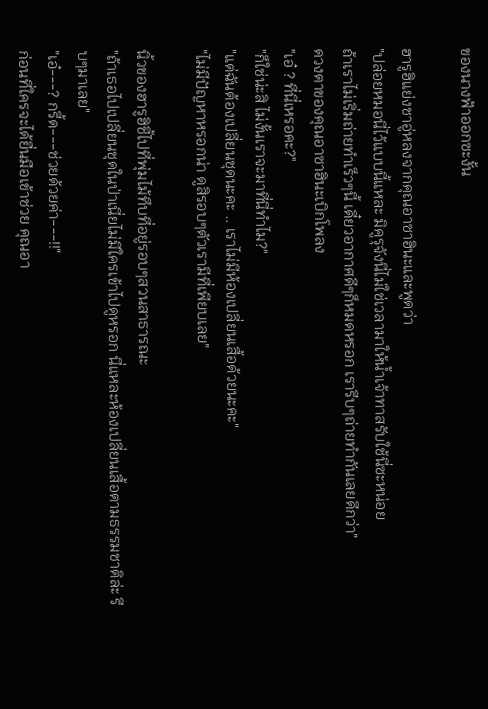ของนางฟ้าออกซะงั้น

ฮารูฮิแย่งชาอู่หลงจากคุณอาซาฮินะและพูดว่า
"ปล่อยหมอนี่ไว้แบบนี้แหละ มิคูรุจังนี่ไม่ใช่เวลามาให้น้ำเจ้าทาสรับใช้นี่ซะหน่อย
ถ้าเราไม่เริ่มถ่ายทำเร็วๆนี้ เดี๋ยวอากาศดีๆก็หมดหรอก เรารีบๆถ่ายทำกันเลยดีกว่า"
ดวงตาของคุณอาซาฮินะเบิกโพลง
"เอ๋ ? ที่นี่เหรอคะ?"
"ก็ใช่น่ะสิ ไม่งั้นเราจะมาที่นี่ทำไม?"
"แต่ฉันต้องเปลี่ยนชุดนะคะ .. เราไม่มีห้องเปลี่ยนเสื้อด้วยนะคะ"
"ไม่มีปัญหาหรอกน่า ดูสิรอบๆตัวเรามีที่เพียบเลย"

นิ้วของฮารูฮิชี้ไปที่พุ่มไม้ทึบที่อยู่รอบๆสวนสาธารณะ
"ถ้าเธอไปเปลี่ยนชุดในป่าเนี่ยไม่มีใครเข้าไปดูหรอก นี่แหละห้องเปลี่ยนเสื้อตามธรรมชาติล่ะ รีบๆมาเลย"
"เอ๋---? กรี้ด---ช่วยด้วยค่า---!!"
ก่อนที่ใครจะได้ยื่นมือเข้าช่วย คุณอา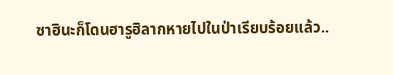ซาฮินะก็โดนฮารูฮิลากหายไปในป่าเรียบร้อยแล้ว..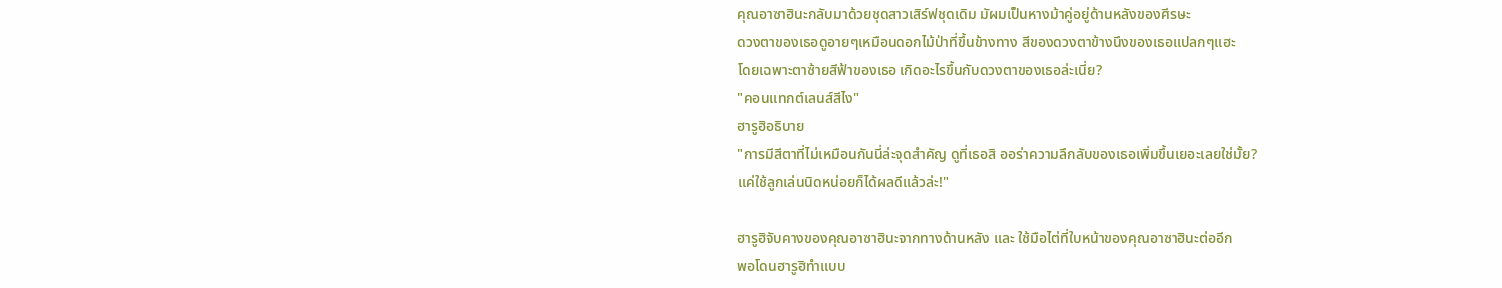คุณอาซาฮินะกลับมาด้วยชุดสาวเสิร์ฟชุดเดิม มัผมเป็นหางม้าคู่อยู่ด้านหลังของศีรษะ
ดวงตาของเธอดูอายๆเหมือนดอกไม้ป่าที่ขึ้นข้างทาง สีของดวงตาข้างนึงของเธอแปลกๆแฮะ
โดยเฉพาะตาซ้ายสีฟ้าของเธอ เกิดอะไรขึ้นกับดวงตาของเธอล่ะเนี่ย?
"คอนแทกต์เลนส์สีไง"
ฮารูฮิอธิบาย
"การมีสีตาที่ไม่เหมือนกันนี่ล่ะจุดสำคัญ ดูที่เธอสิ ออร่าความลึกลับของเธอเพิ่มขึ้นเยอะเลยใช่มั้ย?
แค่ใช้ลูกเล่นนิดหน่อยก็ได้ผลดีแล้วล่ะ!"

ฮารูฮิจับคางของคุณอาซาฮินะจากทางด้านหลัง และ ใช้มือไต่ที่ใบหน้าของคุณอาซาฮินะต่ออีก
พอโดนฮารูฮิทำแบบ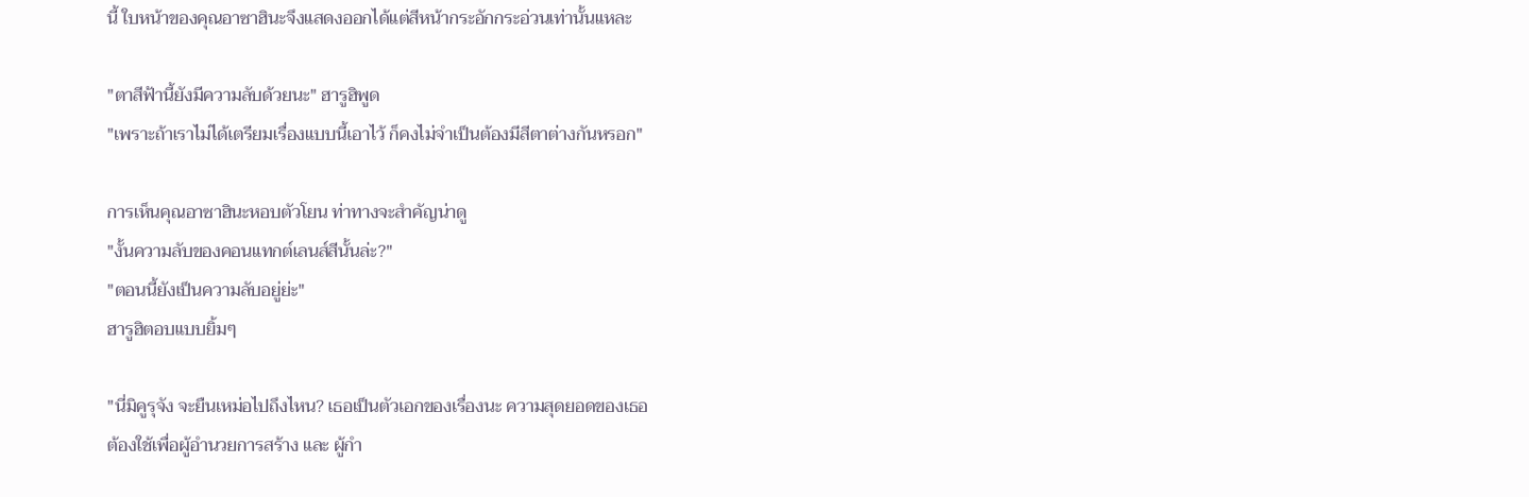นี้ ใบหน้าของคุณอาซาฮินะจึงแสดงออกได้แต่สีหน้ากระอักกระอ่วนเท่านั้นแหละ

"ตาสีฟ้านี้ยังมีความลับด้วยนะ" ฮารูฮิพูด
"เพราะถ้าเราไม่ได้เตรียมเรื่องแบบนี้เอาไว้ ก็คงไม่จำเป็นต้องมีสีตาต่างกันหรอก"

การเห็นคุณอาซาฮินะหอบตัวโยน ท่าทางจะสำคัญน่าดู
"งั้นความลับของคอนแทกต์เลนส์สีนั้นล่ะ?"
"ตอนนี้ยังเป็นความลับอยู่ย่ะ"
ฮารูฮิตอบแบบยิ้มๆ

"นี่มิคูรุจัง จะยืนเหม่อไปถึงไหน? เธอเป็นตัวเอกของเรื่องนะ ความสุดยอดของเธอ
ต้องใช้เพื่อผู้อำนวยการสร้าง และ ผู้กำ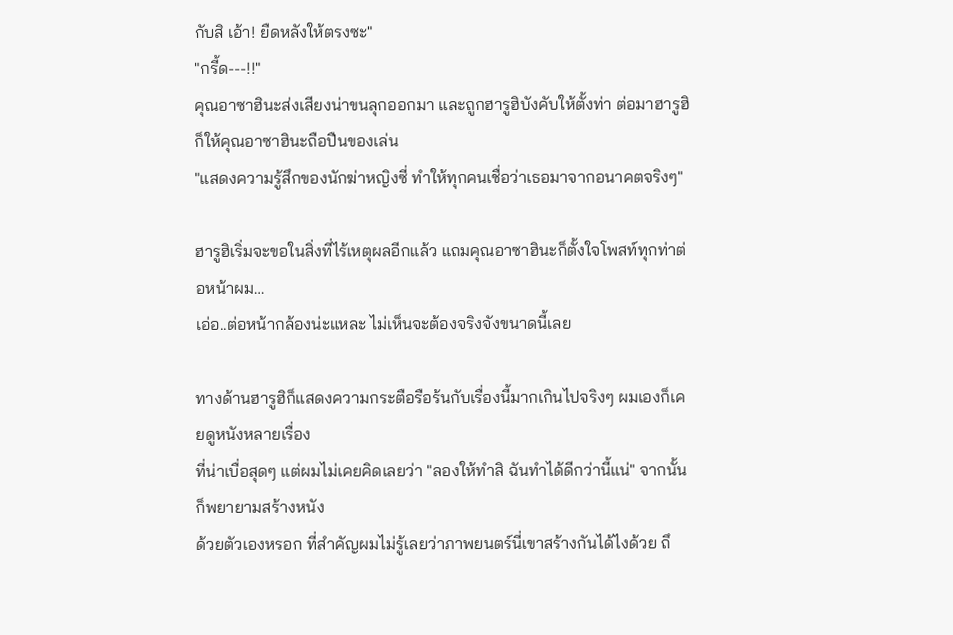กับสิ เอ้า! ยืดหลังให้ตรงซะ"
"กรี้ด---!!"
คุณอาซาฮินะส่งเสียงน่าขนลุกออกมา และถูกฮารูฮิบังคับให้ตั้งท่า ต่อมาฮารูฮิก็ให้คุณอาซาฮินะถือปืนของเล่น
"แสดงความรู้สึกของนักฆ่าหญิงซี่ ทำให้ทุกคนเชื่อว่าเธอมาจากอนาคตจริงๆ"

ฮารูฮิเริ่มจะขอในสิ่งที่ไร้เหตุผลอีกแล้ว แถมคุณอาซาฮินะก็ตั้งใจโพสท์ทุกท่าต่อหน้าผม…
เอ่อ..ต่อหน้ากล้องน่ะแหละ ไม่เห็นจะต้องจริงจังขนาดนี้เลย

ทางด้านฮารูฮิก็แสดงความกระตือรือร้นกับเรื่องนี้มากเกินไปจริงๆ ผมเองก็เคยดูหนังหลายเรื่อง
ที่น่าเบื่อสุดๆ แต่ผมไม่เคยคิดเลยว่า "ลองให้ทำสิ ฉันทำได้ดีกว่านี้แน่" จากนั้นก็พยายามสร้างหนัง
ด้วยตัวเองหรอก ที่สำคัญผมไม่รู้เลยว่าภาพยนตร์นี่เขาสร้างกันได้ไงด้วย ถึ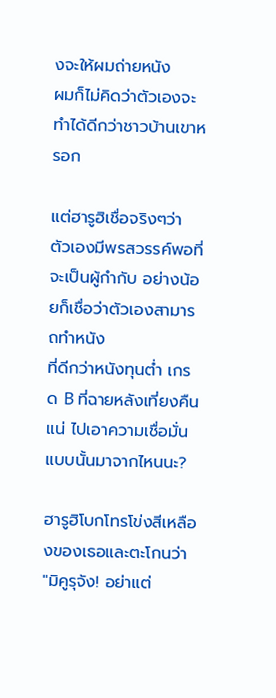งจะให้ผมถ่ายหนัง
ผมก็ไม่คิดว่าตัวเองจะทำได้ดีกว่าชาวบ้านเขาหรอก

แต่ฮารูฮิเชื่อจริงๆว่า ตัวเองมีพรสวรรค์พอที่จะเป็นผู้กำกับ อย่างน้อยก็เชื่อว่าตัวเองสามารถทำหนัง
ที่ดีกว่าหนังทุนต่ำ เกรด B ที่ฉายหลังเที่ยงคืนแน่ ไปเอาความเชื่อมั่นแบบนั้นมาจากไหนนะ?

ฮารูฮิโบกโทรโข่งสีเหลืองของเธอและตะโกนว่า
"มิคูรุจัง! อย่าแต่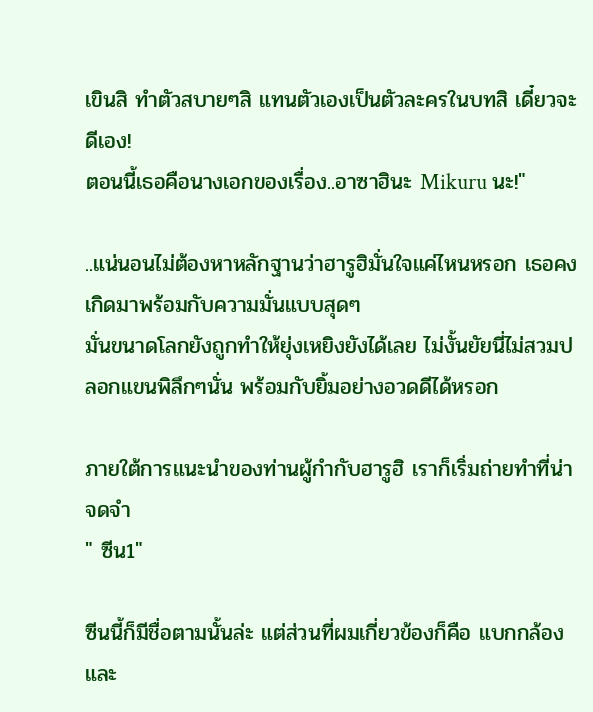เขินสิ ทำตัวสบายๆสิ แทนตัวเองเป็นตัวละครในบทสิ เดี๋ยวจะดีเอง!
ตอนนี้เธอคือนางเอกของเรื่อง..อาซาฮินะ Mikuru นะ!"

..แน่นอนไม่ต้องหาหลักฐานว่าฮารูฮิมั่นใจแค่ไหนหรอก เธอคงเกิดมาพร้อมกับความมั่นแบบสุดๆ
มั่นขนาดโลกยังถูกทำให้ยุ่งเหยิงยังได้เลย ไม่งั้นยัยนี่ไม่สวมปลอกแขนพิลึกๆนั่น พร้อมกับยิ้มอย่างอวดดีได้หรอก

ภายใต้การแนะนำของท่านผู้กำกับฮารูฮิ เราก็เริ่มถ่ายทำที่น่าจดจำ
" ซีน1"

ซีนนี้ก็มีชื่อตามนั้นล่ะ แต่ส่วนที่ผมเกี่ยวข้องก็คือ แบกกล้องและ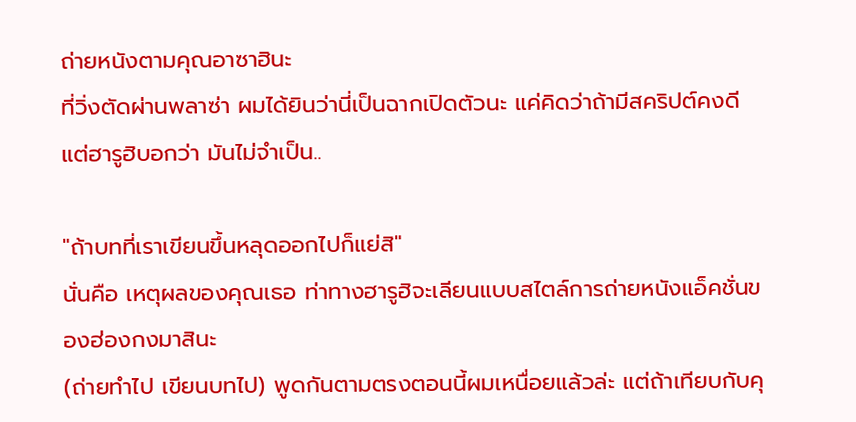ถ่ายหนังตามคุณอาซาฮินะ
ที่วิ่งตัดผ่านพลาซ่า ผมได้ยินว่านี่เป็นฉากเปิดตัวนะ แค่คิดว่าถ้ามีสคริปต์คงดี
แต่ฮารูฮิบอกว่า มันไม่จำเป็น..

"ถ้าบทที่เราเขียนขึ้นหลุดออกไปก็แย่สิ"
นั่นคือ เหตุผลของคุณเธอ ท่าทางฮารูฮิจะเลียนแบบสไตล์การถ่ายหนังแอ็คชั่นของฮ่องกงมาสินะ
(ถ่ายทำไป เขียนบทไป) พูดกันตามตรงตอนนี้ผมเหนื่อยแล้วล่ะ แต่ถ้าเทียบกับคุ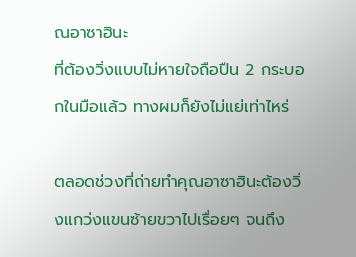ณอาซาฮินะ
ที่ต้องวิ่งแบบไม่หายใจถือปืน 2 กระบอกในมือแล้ว ทางผมก็ยังไม่แย่เท่าไหร่

ตลอดช่วงที่ถ่ายทำคุณอาซาฮินะต้องวิ่งแกว่งแขนซ้ายขวาไปเรื่อยๆ จนถึง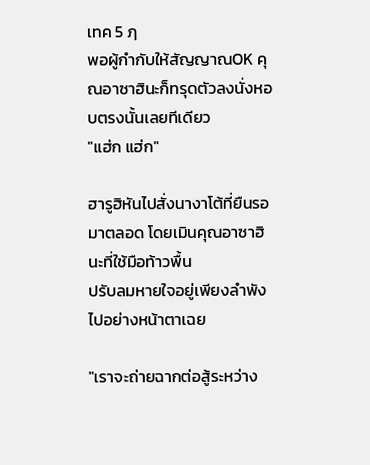เทค 5 ฦ
พอผู้กำกับให้สัญญาณOK คุณอาซาฮินะก็ทรุดตัวลงนั่งหอบตรงนั้นเลยทีเดียว
"แฮ่ก แฮ่ก"

ฮารูฮิหันไปสั่งนางาโต้ที่ยืนรอมาตลอด โดยเมินคุณอาซาฮินะที่ใช้มือท้าวพื้น
ปรับลมหายใจอยู่เพียงลำพังไปอย่างหน้าตาเฉย

"เราจะถ่ายฉากต่อสู้ระหว่าง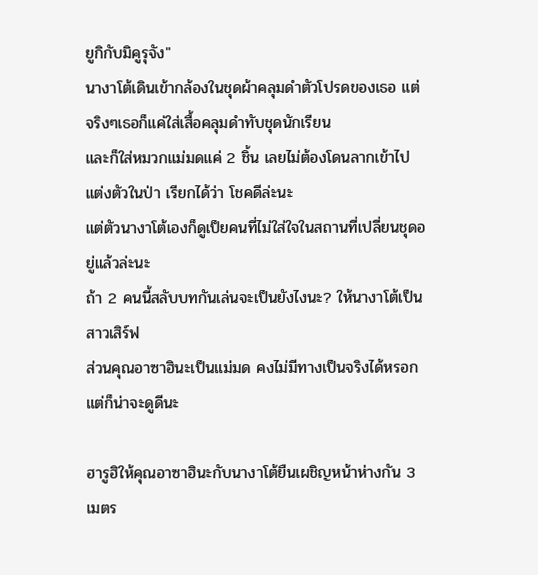ยูกิกับมิคูรุจัง"
นางาโต้เดินเข้ากล้องในชุดผ้าคลุมดำตัวโปรดของเธอ แต่จริงๆเธอก็แค่ใส่เสื้อคลุมดำทับชุดนักเรียน
และก็ใส่หมวกแม่มดแค่ 2 ชิ้น เลยไม่ต้องโดนลากเข้าไปแต่งตัวในป่า เรียกได้ว่า โชคดีล่ะนะ
แต่ตัวนางาโต้เองก็ดูเป็ยคนที่ไม่ใส่ใจในสถานที่เปลี่ยนชุดอยู่แล้วล่ะนะ
ถ้า 2 คนนี้สลับบทกันเล่นจะเป็นยังไงนะ? ให้นางาโต้เป็นสาวเสิร์ฟ
ส่วนคุณอาซาฮินะเป็นแม่มด คงไม่มีทางเป็นจริงได้หรอก แต่ก็น่าจะดูดีนะ

ฮารูฮิให้คุณอาซาฮินะกับนางาโต้ยืนเผชิญหน้าห่างกัน 3 เมตร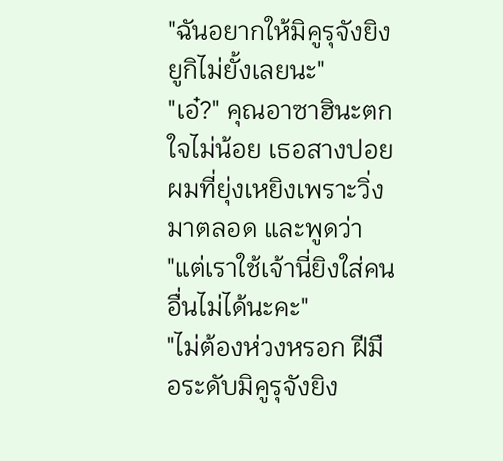"ฉันอยากให้มิคูรุจังยิงยูกิไม่ยั้งเลยนะ"
"เอ๋?" คุณอาซาฮินะตกใจไม่น้อย เธอสางปอยผมที่ยุ่งเหยิงเพราะวิ่งมาตลอด และพูดว่า
"แต่เราใช้เจ้านี่ยิงใส่คนอื่นไม่ได้นะคะ"
"ไม่ต้องห่วงหรอก ฝีมือระดับมิคูรุจังยิง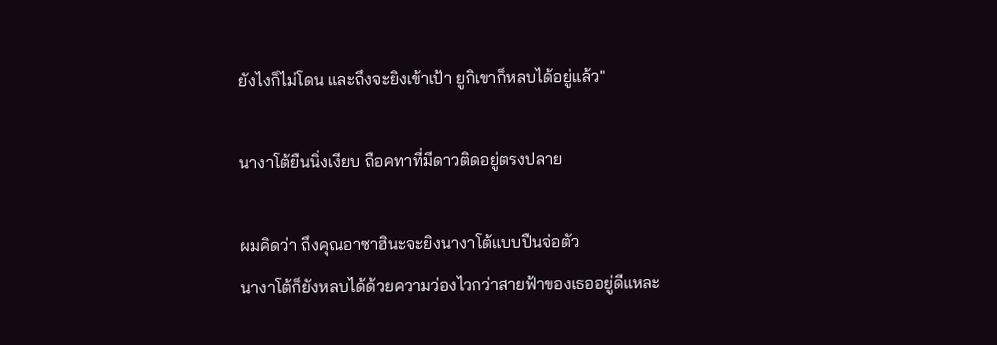ยังไงก็ไม่โดน และถึงจะยิงเข้าเป้า ยูกิเขาก็หลบได้อยู่แล้ว"

นางาโต้ยืนนิ่งเงียบ ถือคทาที่มีดาวติดอยู่ตรงปลาย

ผมคิดว่า ถึงคุณอาซาฮินะจะยิงนางาโต้แบบปืนจ่อตัว
นางาโต้ก็ยังหลบได้ด้วยความว่องไวกว่าสายฟ้าของเธออยู่ดีแหละ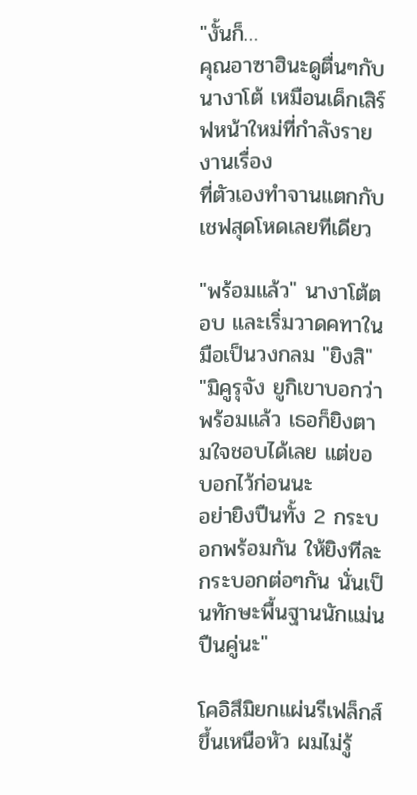"งั้นก็…
คุณอาซาฮินะดูตื่นๆกับนางาโต้ เหมือนเด็กเสิร์ฟหน้าใหม่ที่กำลังรายงานเรื่อง
ที่ตัวเองทำจานแตกกับเชฟสุดโหดเลยทีเดียว

"พร้อมแล้ว" นางาโต้ตอบ และเริ่มวาดคทาในมือเป็นวงกลม "ยิงสิ"
"มิคูรุจัง ยูกิเขาบอกว่าพร้อมแล้ว เธอก็ยิงตามใจชอบได้เลย แต่ขอบอกไว้ก่อนนะ
อย่ายิงปืนทั้ง 2 กระบอกพร้อมกัน ให้ยิงทีละกระบอกต่อๆกัน นั่นเป็นทักษะพื้นฐานนักแม่นปืนคู่นะ"

โคอิสึมิยกแผ่นรีเฟล็กส์ขึ้นเหนือหัว ผมไม่รู้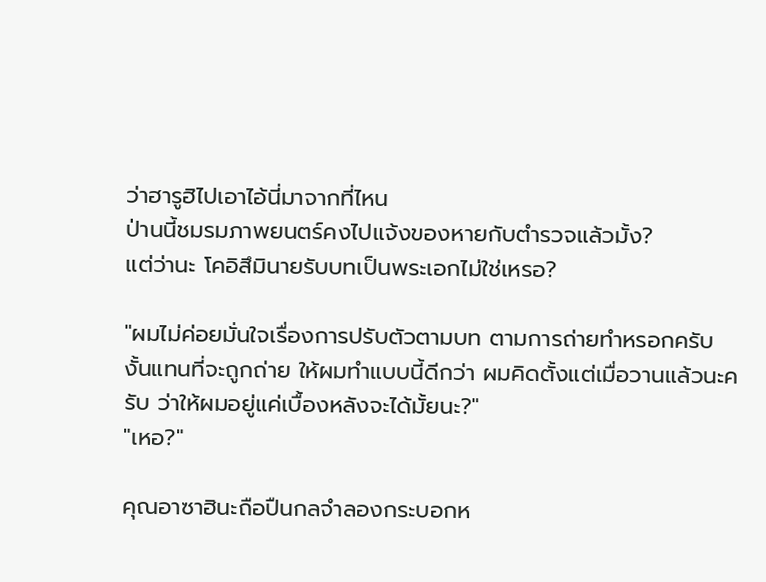ว่าฮารูฮิไปเอาไอ้นี่มาจากที่ไหน
ป่านนี้ชมรมภาพยนตร์คงไปแจ้งของหายกับตำรวจแล้วมั้ง?
แต่ว่านะ โคอิสึมินายรับบทเป็นพระเอกไม่ใช่เหรอ?

"ผมไม่ค่อยมั่นใจเรื่องการปรับตัวตามบท ตามการถ่ายทำหรอกครับ
งั้นแทนที่จะถูกถ่าย ให้ผมทำแบบนี้ดีกว่า ผมคิดตั้งแต่เมื่อวานแล้วนะครับ ว่าให้ผมอยู่แค่เบื้องหลังจะได้มั้ยนะ?"
"เหอ?"

คุณอาซาฮินะถือปืนกลจำลองกระบอกห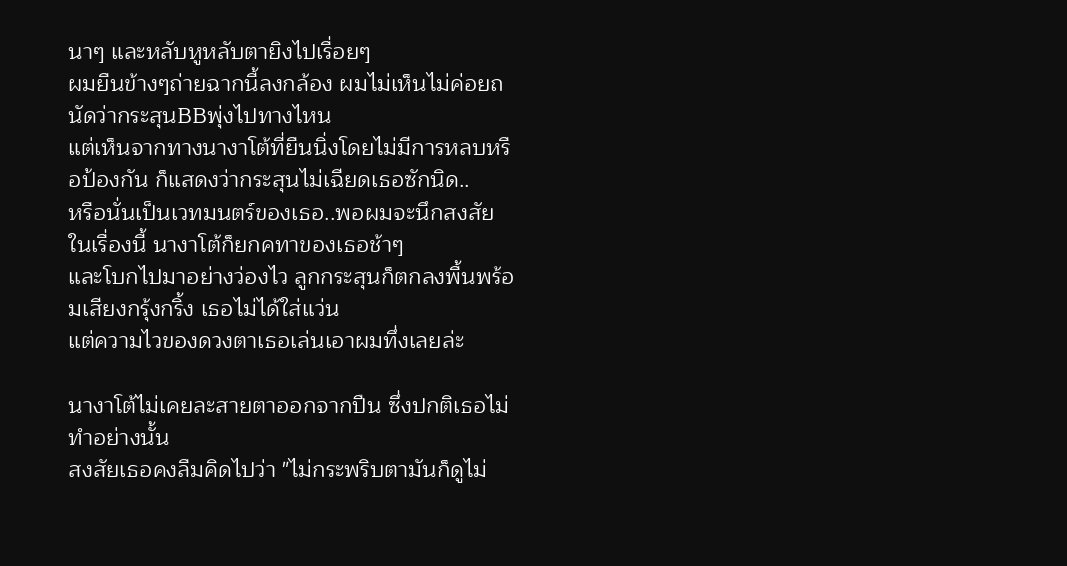นาๆ และหลับหูหลับตายิงไปเรื่อยๆ
ผมยืนข้างๆถ่ายฉากนี้ลงกล้อง ผมไม่เห็นไม่ค่อยถนัดว่ากระสุนBBพุ่งไปทางไหน
แต่เห็นจากทางนางาโต้ที่ยืนนิ่งโดยไม่มีการหลบหรือป้องกัน ก็แสดงว่ากระสุนไม่เฉียดเธอซักนิด..
หรือนั่นเป็นเวทมนตร์ของเธอ..พอผมจะนึกสงสัยในเรื่องนี้ นางาโต้ก็ยกคทาของเธอช้าๆ
และโบกไปมาอย่างว่องไว ลูกกระสุนก็ตกลงพื้นพร้อมเสียงกรุ้งกริ้ง เธอไม่ได้ใส่แว่น
แต่ความไวของดวงตาเธอเล่นเอาผมทึ่งเลยล่ะ

นางาโต้ไม่เคยละสายตาออกจากปืน ซึ่งปกติเธอไม่ทำอย่างนั้น
สงสัยเธอคงลืมคิดไปว่า "ไม่กระพริบตามันก็ดูไม่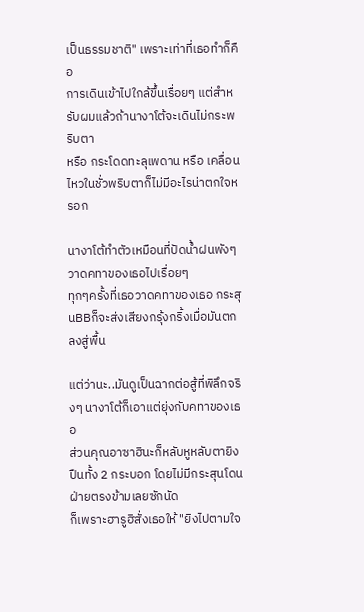เป็นธรรมชาติ" เพราะเท่าที่เธอทำก็คือ
การเดินเข้าไปใกล้ขึ้นเรื่อยๆ แต่สำหรับผมแล้วถ้านางาโต้จะเดินไม่กระพริบตา
หรือ กระโดดทะลุเพดาน หรือ เคลื่อนไหวในชั่วพริบตาก็ไม่มีอะไรน่าตกใจหรอก

นางาโต้ทำตัวเหมือนที่ปัดน้ำฝนพังๆ วาดคทาของเธอไปเรื่อยๆ
ทุกๆครั้งที่เธอวาดคทาของเธอ กระสุนBBก็จะส่งเสียงกรุ้งกริ้งเมื่อมันตกลงสู่พื้น

แต่ว่านะ..มันดูเป็นฉากต่อสู้ที่พิลึกจริงๆ นางาโต้ก็เอาแต่ยุ่งกับคทาของเธอ
ส่วนคุณอาซาฮินะก็หลับหูหลับตายิงปืนทั้ง 2 กระบอก โดยไม่มีกระสุนโดนฝ่ายตรงข้ามเลยซักนัด
ก็เพราะฮารูฮิสั่งเธอให้ "ยิงไปตามใจ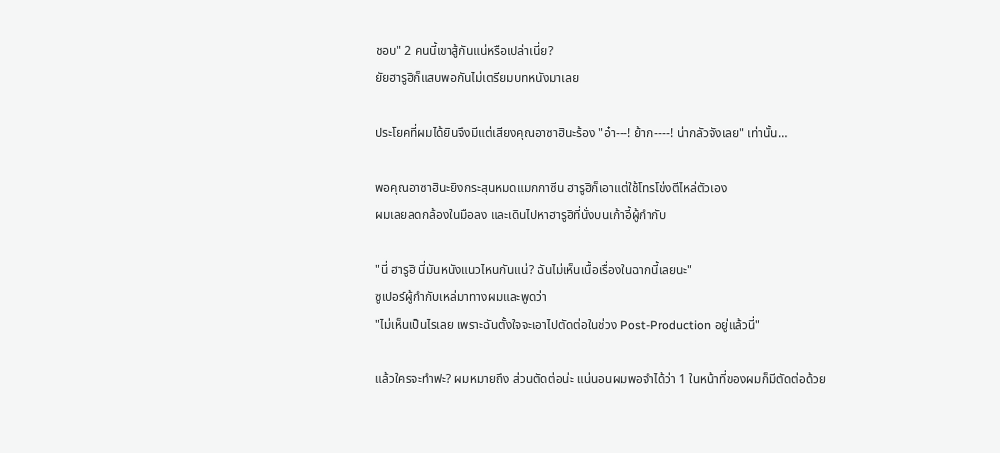ชอบ" 2 คนนี้เขาสู้กันแน่หรือเปล่าเนี่ย?
ยัยฮารูฮิก็แสบพอกันไม่เตรียมบทหนังมาเลย

ประโยคที่ผมได้ยินจึงมีแต่เสียงคุณอาซาฮินะร้อง "อ๋า---! ย้าก----! น่ากลัวจังเลย" เท่านั้น…

พอคุณอาซาฮินะยิงกระสุนหมดแมกกาซีน ฮารูฮิก็เอาแต่ใช้โทรโข่งตีไหล่ตัวเอง
ผมเลยลดกล้องในมือลง และเดินไปหาฮารูฮิที่นั่งบนเก้าอี้ผู้กำกับ

"นี่ ฮารูฮิ นี่มันหนังแนวไหนกันแน่? ฉันไม่เห็นเนื้อเรื่องในฉากนี้เลยนะ"
ซูเปอร์ผู้กำกับเหล่มาทางผมและพูดว่า
"ไม่เห็นเป็นไรเลย เพราะฉันตั้งใจจะเอาไปตัดต่อในช่วง Post-Production อยู่แล้วนี่"

แล้วใครจะทำฟะ? ผมหมายถึง ส่วนตัดต่อน่ะ แน่นอนผมพอจำได้ว่า 1 ในหน้าที่ของผมก็มีตัดต่อด้วย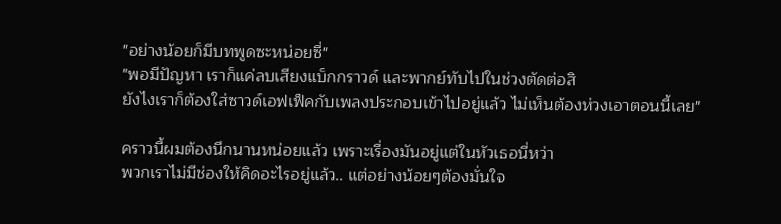"อย่างน้อยก็มีบทพูดซะหน่อยซี่"
"พอมีปัญหา เราก็แค่ลบเสียงแบ็กกราวด์ และพากย์ทับไปในช่วงตัดต่อสิ
ยังไงเราก็ต้องใส่ซาวด์เอฟเฟ็คกับเพลงประกอบเข้าไปอยู่แล้ว ไม่เห็นต้องห่วงเอาตอนนี้เลย"

คราวนี้ผมต้องนึกนานหน่อยแล้ว เพราะเรื่องมันอยู่แต่ในหัวเธอนี่หว่า
พวกเราไม่มีช่องให้คิดอะไรอยู่แล้ว.. แต่อย่างน้อยๆต้องมั่นใจ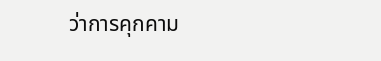ว่าการคุกคาม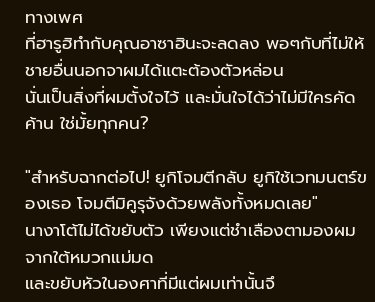ทางเพศ
ที่ฮารูฮิทำกับคุณอาซาฮินะจะลดลง พอๆกับที่ไม่ให้ชายอื่นนอกจาผมได้แตะต้องตัวหล่อน
นั่นเป็นสิ่งที่ผมตั้งใจไว้ และมั่นใจได้ว่าไม่มีใครคัดค้าน ใช่มั้ยทุกคน?

"สำหรับฉากต่อไป! ยูกิโจมตีกลับ ยูกิใช้เวทมนตร์ของเธอ โจมตีมิคูรุจังด้วยพลังทั้งหมดเลย"
นางาโต้ไม่ได้ขยับตัว เพียงแต่ชำเลืองตามองผมจากใต้หมวกแม่มด
และขยับหัวในองศาที่มีแต่ผมเท่านั้นจึ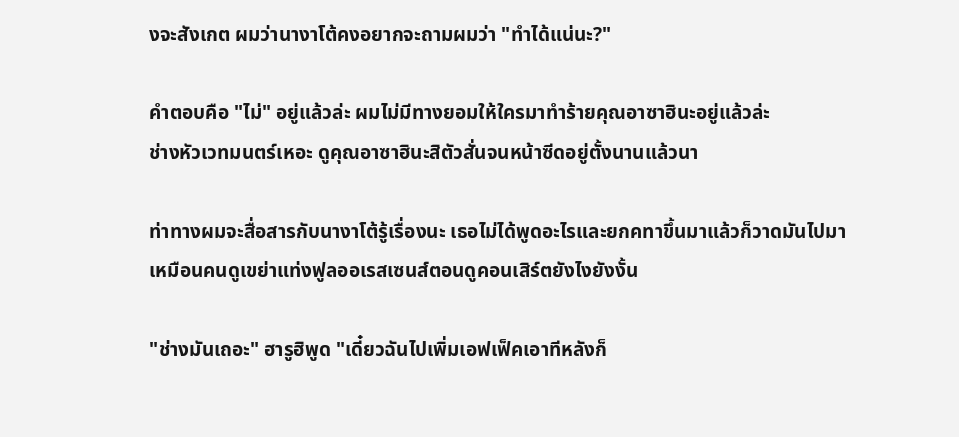งจะสังเกต ผมว่านางาโต้คงอยากจะถามผมว่า "ทำได้แน่นะ?"

คำตอบคือ "ไม่" อยู่แล้วล่ะ ผมไม่มีทางยอมให้ใครมาทำร้ายคุณอาซาฮินะอยู่แล้วล่ะ
ช่างหัวเวทมนตร์เหอะ ดูคุณอาซาฮินะสิตัวสั่นจนหน้าซีดอยู่ตั้งนานแล้วนา

ท่าทางผมจะสื่อสารกับนางาโต้รู้เรื่องนะ เธอไม่ได้พูดอะไรและยกคทาขึ้นมาแล้วก็วาดมันไปมา
เหมือนคนดูเขย่าแท่งฟูลออเรสเซนส์ตอนดูคอนเสิร์ตยังไงยังงั้น

"ช่างมันเถอะ" ฮารูฮิพูด "เดี๋ยวฉันไปเพิ่มเอฟเฟ็คเอาทีหลังก็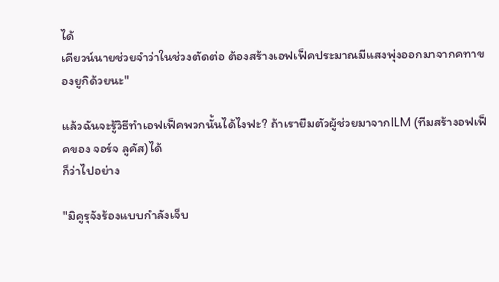ได้
เคียวน์นายช่วยจำว่าในช่วงตัดต่อ ต้องสร้างเอฟเฟ็คประมาณมีแสงพุ่งออกมาจากคทาของยูกิด้วยนะ"

แล้วฉันจะรู้วิธีทำเอฟเฟ็คพวกนั้นได้ไงฟะ? ถ้าเรายืมตัวผู้ช่วยมาจากILM (ทีมสร้างอฟเฟ็คของ จอร์จ ลูคัส)ได้
ก็ว่าไปอย่าง

"มิคูรุจังร้องแบบกำลังเจ็บ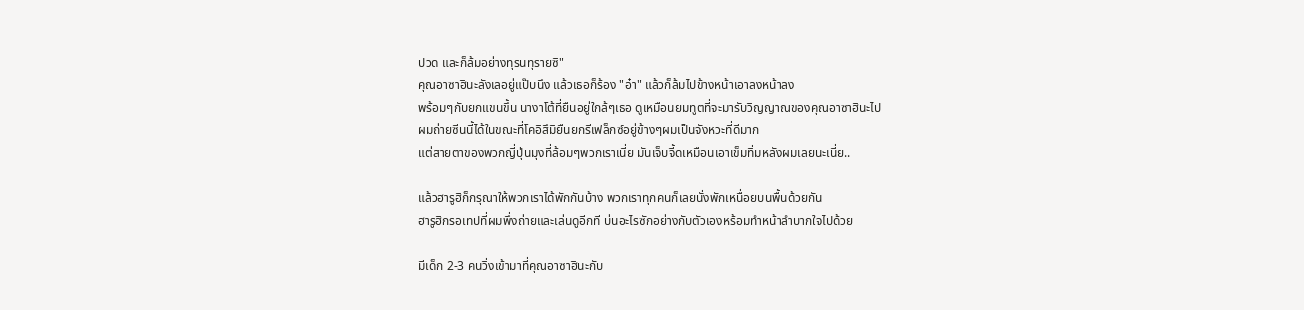ปวด และก็ล้มอย่างทุรนทุรายซิ"
คุณอาซาฮินะลังเลอยู่แป๊บนึง แล้วเธอก็ร้อง "อ๋า" แล้วก็ล้มไปข้างหน้าเอาลงหน้าลง
พร้อมๆกับยกแขนขึ้น นางาโต้ที่ยืนอยู่ใกล้ๆเธอ ดูเหมือนยมทูตที่จะมารับวิญญาณของคุณอาซาฮินะไป
ผมถ่ายซีนนี้ได้ในขณะที่โคอิสึมิยืนยกรีเฟล็กซ์อยู่ข้างๆผมเป็นจังหวะที่ดีมาก
แต่สายตาของพวกญี่ปุ่นมุงที่ล้อมๆพวกเราเนี่ย มันเจ็บจี้ดเหมือนเอาเข็มทิ่มหลังผมเลยนะเนี่ย..

แล้วฮารูฮิก็กรุณาให้พวกเราได้พักกันบ้าง พวกเราทุกคนก็เลยนั่งพักเหนื่อยบนพื้นด้วยกัน
ฮารูฮิกรอเทปที่ผมพึ่งถ่ายและเล่นดูอีกที บ่นอะไรซักอย่างกับตัวเองหร้อมทำหน้าลำบากใจไปด้วย

มีเด็ก 2-3 คนวิ่งเข้ามาที่คุณอาซาฮินะกับ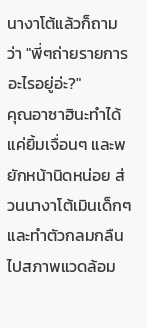นางาโต้แล้วก็ถามว่า "พี่ๆถ่ายรายการอะไรอยู่อ่ะ?"
คุณอาซาฮินะทำได้แค่ยิ้มเจื่อนๆ และพยักหน้านิดหน่อย ส่วนนางาโต้เมินเด็กๆ
และทำตัวกลมกลืนไปสภาพแวดล้อม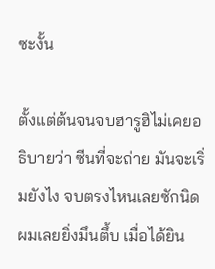ซะงั้น

ตั้งแต่ต้นจนจบฮารูฮิไม่เคยอธิบายว่า ซีนที่จะถ่าย มันจะเริ่มยังไง จบตรงไหนเลยซักนิด
ผมเลยยิ่งมึนตึ้บ เมื่อได้ยิน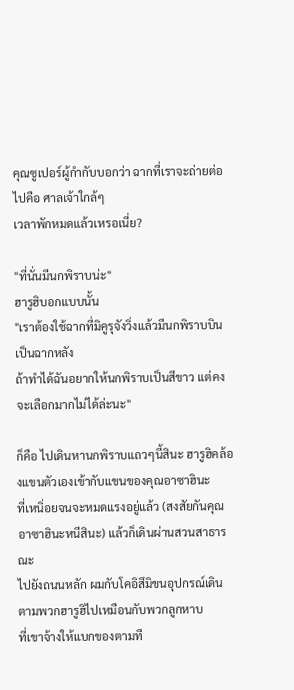คุณซูเปอร์ผู้กำกับบอกว่า ฉากที่เราจะถ่ายต่อไปคือ ศาลเจ้าใกล้ๆ
เวลาพักหมดแล้วเหรอเนี่ย?

"ที่นั่นมีนกพิราบน่ะ"
ฮารูฮิบอกแบบนั้น
"เราต้องใช้ฉากที่มิคูรุจังวิ่งแล้วมีนกพิราบบินเป็นฉากหลัง
ถ้าทำได้ฉันอยากให้นกพิราบเป็นสีขาว แต่คงจะเลือกมากไม่ได้ล่ะนะ"

ก็คือ ไปเดินหานกพิราบแถวๆนี้สินะ ฮารูฮิคล้องแขนตัวเองเข้ากับแขนของคุณอาซาฮินะ
ที่เหนิ่อยจนจะหมดแรงอยู่แล้ว (สงสัยกันคุณอาซาฮินะหนีสินะ) แล้วก็เดินผ่านสวนสาธารณะ
ไปยังถนนหลัก ผมกับโคอิสึมิขนอุปกรณ์เดินตามพวกฮารูฮิไปเหมือนกับพวกลูกหาบ
ที่เขาจ้างให้แบกของตามที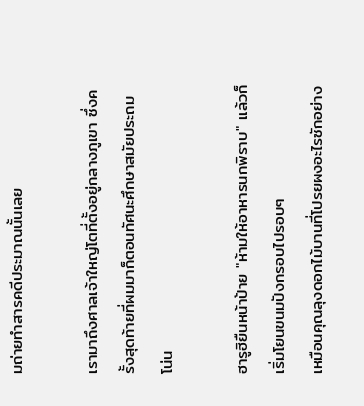มถ่ายทำสารคดีประมาณนั้นเลย

เรามาถึงศาลเจ้าใหญ่โตที่ตั้งอยู่กลางภูเขา ซึ่งครั้งสุดท้ายที่ผมมาก็ตอนทัศนะศึกษาสมัยประถมโน่น

ฮารูฮิยืนหน้าป้าย "ห้ามให้อาหารนกพิราบ" แล้วก็เริ่มโยนขนมปังกรอบไปรอบๆ
เหมือนคุณลุงดอกไม้บานที่โปรยผงอะไรซักอย่าง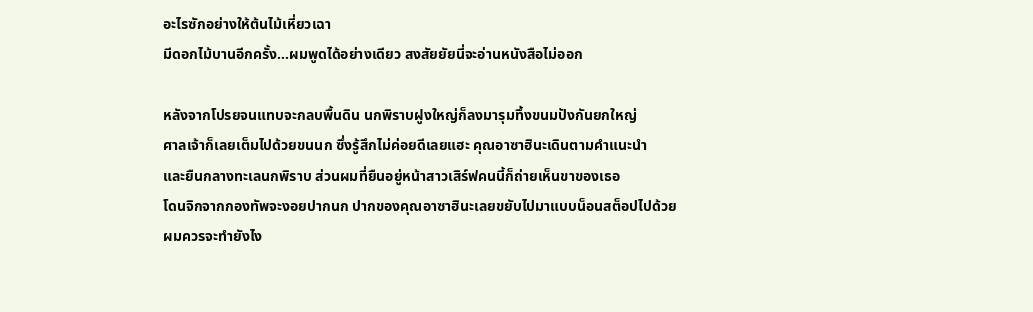อะไรซักอย่างให้ต้นไม้เหี่ยวเฉา
มีดอกไม้บานอีกครั้ง…ผมพูดได้อย่างเดียว สงสัยยัยนี่จะอ่านหนังสือไม่ออก

หลังจากโปรยจนแทบจะกลบพื้นดิน นกพิราบฝูงใหญ่ก็ลงมารุมทึ้งขนมปังกันยกใหญ่
ศาลเจ้าก็เลยเต็มไปด้วยขนนก ซึ่งรู้สึกไม่ค่อยดีเลยแฮะ คุณอาซาฮินะเดินตามคำแนะนำ
และยืนกลางทะเลนกพิราบ ส่วนผมที่ยืนอยู่หน้าสาวเสิร์ฟคนนี้ก็ถ่ายเห็นขาของเธอ
โดนจิกจากกองทัพจะงอยปากนก ปากของคุณอาซาฮินะเลยขยับไปมาแบบน็อนสต็อปไปด้วย
ผมควรจะทำยังไง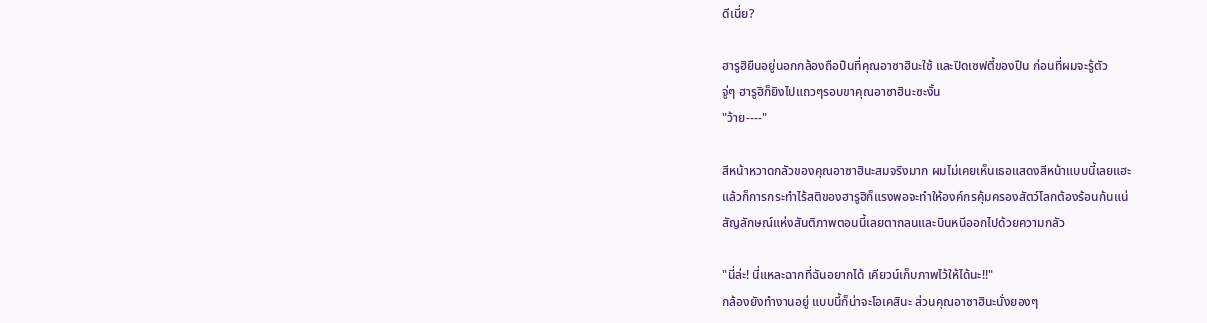ดีเนี่ย?

ฮารูฮิยืนอยู่นอกกล้องถือปืนที่คุณอาซาฮินะใช้ และปิดเซฟตี้ของปืน ก่อนที่ผมจะรู้ตัว
จู่ๆ ฮารูฮิก็ยิงไปแถวๆรอบขาคุณอาซาฮินะซะงั้น
"ว้าย----"

สีหน้าหวาดกลัวของคุณอาซาฮินะสมจริงมาก ผมไม่เคยเห็นเธอแสดงสีหน้าแบบนี้เลยแฮะ
แล้วก็การกระทำไร้สติของฮารูฮิก็แรงพอจะทำให้องค์กรคุ้มครองสัตว์โลกต้องร้อนก้นแน่
สัญลักษณ์แห่งสันติภาพตอนนี้เลยตาถลนและบินหนีออกไปด้วยความกลัว

"นี่ล่ะ! นี่แหละฉากที่ฉันอยากได้ เคียวน์เก็บภาพไว้ให้ได้นะ!!"
กล้องยังทำงานอยู่ แบบนี้ก็น่าจะโอเคสินะ ส่วนคุณอาซาฮินะนั่งยองๆ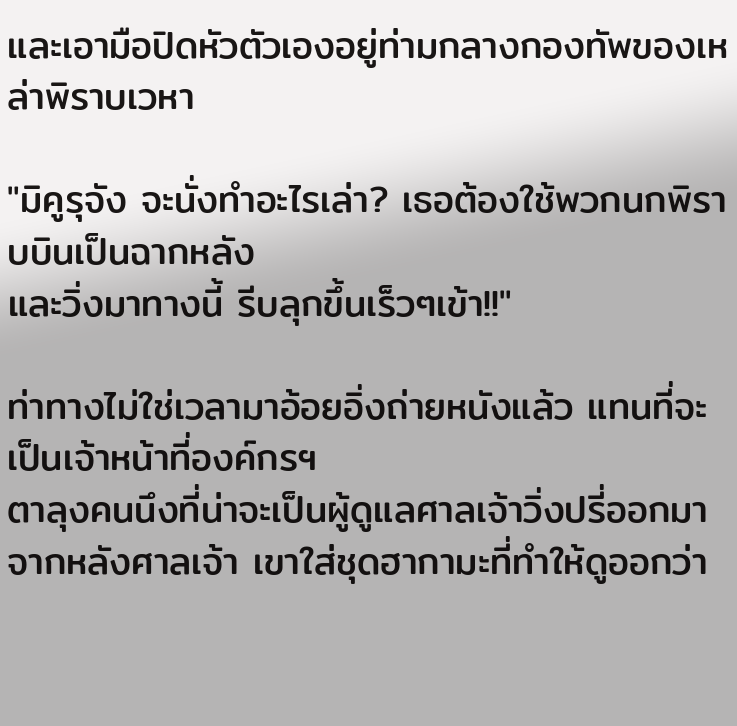และเอามือปิดหัวตัวเองอยู่ท่ามกลางกองทัพของเหล่าพิราบเวหา

"มิคูรุจัง จะนั่งทำอะไรเล่า? เธอต้องใช้พวกนกพิราบบินเป็นฉากหลัง
และวิ่งมาทางนี้ รีบลุกขึ้นเร็วๆเข้า!!"

ท่าทางไม่ใช่เวลามาอ้อยอิ่งถ่ายหนังแล้ว แทนที่จะเป็นเจ้าหน้าที่องค์กรฯ
ตาลุงคนนึงที่น่าจะเป็นผู้ดูแลศาลเจ้าวิ่งปรี่ออกมาจากหลังศาลเจ้า เขาใส่ชุดฮากามะที่ทำให้ดูออกว่า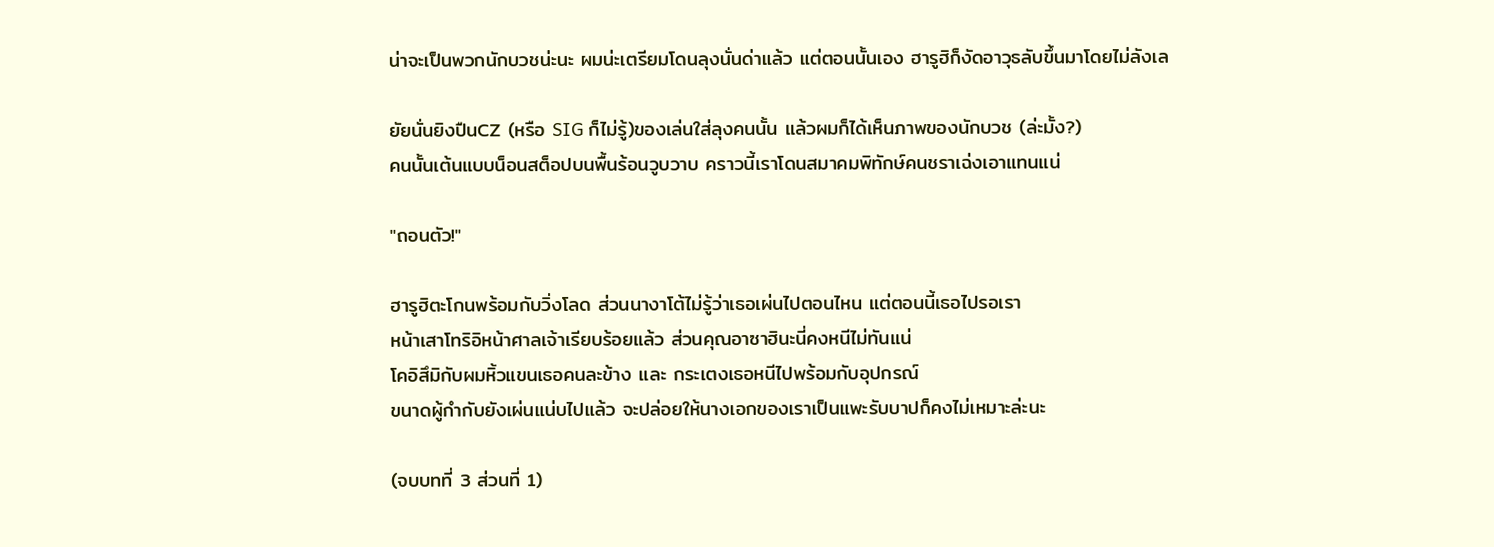น่าจะเป็นพวกนักบวชน่ะนะ ผมน่ะเตรียมโดนลุงนั่นด่าแล้ว แต่ตอนนั้นเอง ฮารูฮิก็งัดอาวุธลับขึ้นมาโดยไม่ลังเล

ยัยนั่นยิงปืนCZ (หรือ SIG ก็ไม่รู้)ของเล่นใส่ลุงคนนั้น แล้วผมก็ได้เห็นภาพของนักบวช (ล่ะมั้ง?)
คนนั้นเต้นแบบน็อนสต็อปบนพื้นร้อนวูบวาบ คราวนี้เราโดนสมาคมพิทักษ์คนชราเฉ่งเอาแทนแน่

"ถอนตัว!"

ฮารูฮิตะโกนพร้อมกับวิ่งโลด ส่วนนางาโต้ไม่รู้ว่าเธอเผ่นไปตอนไหน แต่ตอนนี้เธอไปรอเรา
หน้าเสาโทริอิหน้าศาลเจ้าเรียบร้อยแล้ว ส่วนคุณอาซาฮินะนี่คงหนีไม่ทันแน่
โคอิสึมิกับผมหิ้วแขนเธอคนละข้าง และ กระเตงเธอหนีไปพร้อมกับอุปกรณ์
ขนาดผู้กำกับยังเผ่นแน่บไปแล้ว จะปล่อยให้นางเอกของเราเป็นแพะรับบาปก็คงไม่เหมาะล่ะนะ

(จบบทที่ 3 ส่วนที่ 1)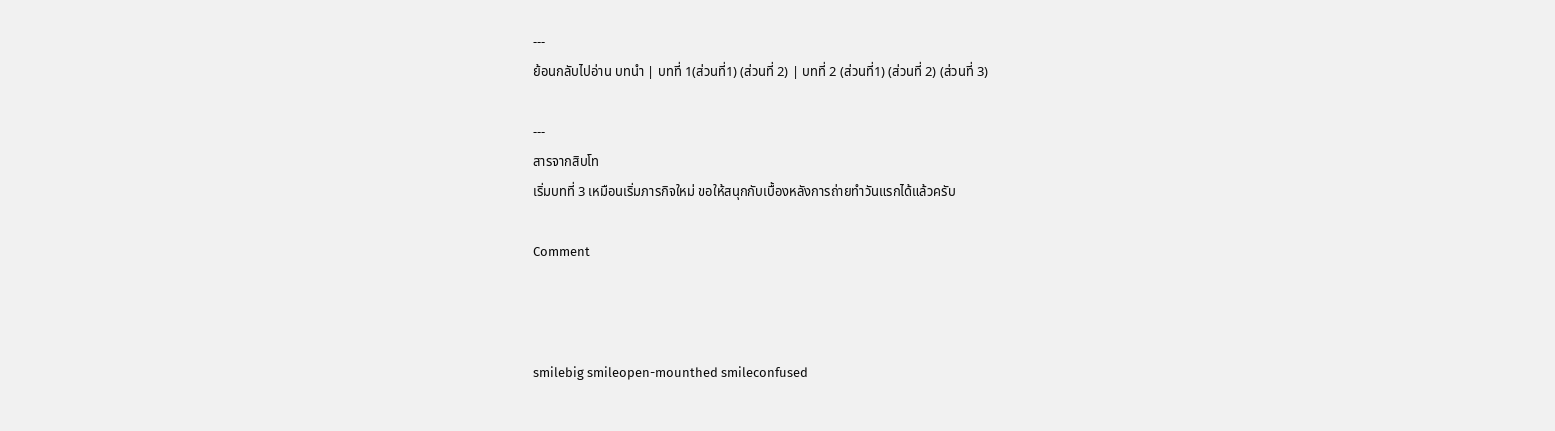---
ย้อนกลับไปอ่าน บทนำ | บทที่ 1(ส่วนที่1) (ส่วนที่ 2) | บทที่ 2 (ส่วนที่1) (ส่วนที่ 2) (ส่วนที่ 3)

---
สารจากสิบโท
เริ่มบทที่ 3 เหมือนเริ่มภารกิจใหม่ ขอให้สนุกกับเบื้องหลังการถ่ายทำวันแรกได้แล้วครับ

Comment



smilebig smileopen-mounthed smileconfused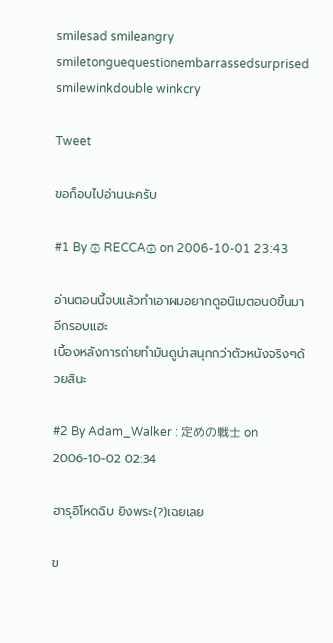smilesad smileangry smiletonguequestionembarrassedsurprised smilewinkdouble winkcry

Tweet

ขอก็อบไปอ่านนะครับ

#1 By ۞ RECCA۞ on 2006-10-01 23:43

อ่านตอนนี้จบแล้วทำเอาผมอยากดูอนิเมตอน0ขึ้นมาอีกรอบแฮะ
เบี้องหลังการถ่ายทำมันดูน่าสนุกกว่าตัวหนังจริงๆด้วยสินะ

#2 By Adam_Walker : 定めの戦士 on 2006-10-02 02:34

ฮารุอิโหดฉิบ ยิงพระ(?)เฉยเลย

ข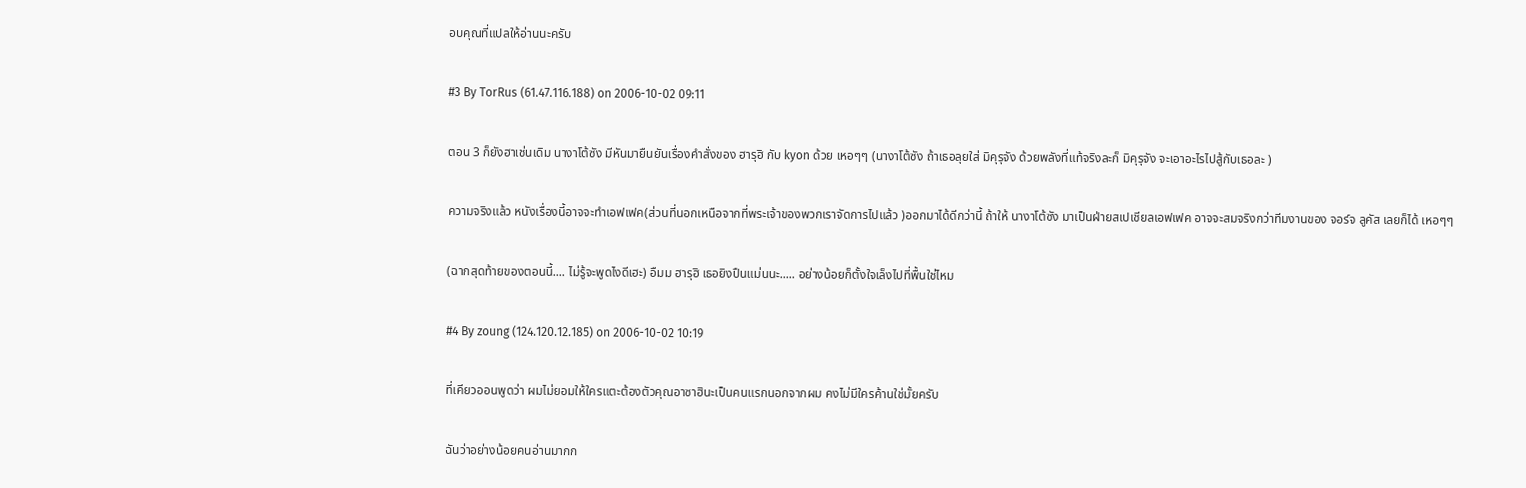อบคุณที่แปลให้อ่านนะครับ

#3 By TorRus (61.47.116.188) on 2006-10-02 09:11

ตอน 3 ก็ยังฮาเช่นเดิม นางาโต้ซัง มีหันมายืนยันเรื่องคำสั่งของ ฮารุฮิ กับ kyon ด้วย เหอๆๆ (นางาโต้ซัง ถ้าเธอลุยใส่ มิคุรุจัง ด้วยพลังที่แท้จริงละก็ มิคุรุจัง จะเอาอะไรไปสู้กับเธอละ )

ความจริงแล้ว หนังเรื่องนี้อาจจะทำเอฟเฟค(ส่วนที่นอกเหนือจากที่พระเจ้าของพวกเราจัดการไปแล้ว )ออกมาได้ดีกว่านี้ ถ้าให้ นางาโต้ซัง มาเป็นฝ่ายสเปเชียลเอฟเฟค อาจจะสมจริงกว่าทีมงานของ จอร์จ ลูคัส เลยก็ได้ เหอๆๆ

(ฉากสุดท้ายของตอนนี้.... ไม่รู้จะพูดไงดีเฮะ) อืมม ฮารุฮิ เธอยิงปืนแม่นนะ..... อย่างน้อยก็ตั้งใจเล็งไปที่พื้นใช่ไหม

#4 By zoung (124.120.12.185) on 2006-10-02 10:19

ที่เคียวออนพูดว่า ผมไม่ยอมให้ใครแตะต้องตัวคุณอาซาฮินะเป็นคนแรกนอกจากผม คงไม่มีใครค้านใช่มั้ยครับ

ฉันว่าอย่างน้อยคนอ่านมากก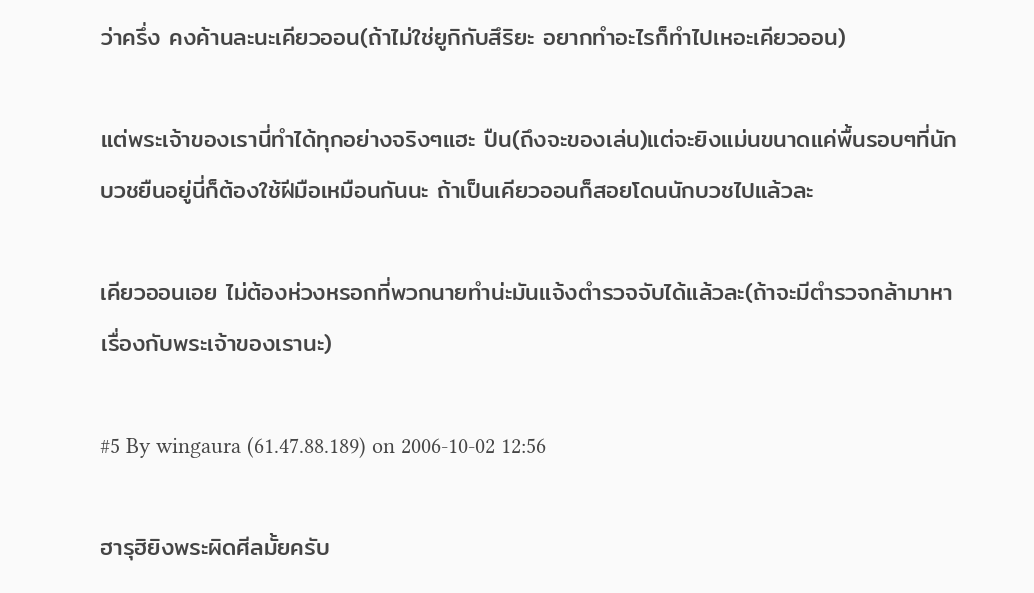ว่าครึ่ง คงค้านละนะเคียวออน(ถ้าไม่ใช่ยูกิกับสึริยะ อยากทำอะไรก็ทำไปเหอะเคียวออน)

แต่พระเจ้าของเรานี่ทำได้ทุกอย่างจริงๆแฮะ ปืน(ถึงจะของเล่น)แต่จะยิงแม่นขนาดแค่พื้นรอบๆที่นักบวชยืนอยู่นี่ก็ต้องใช้ฝีมือเหมือนกันนะ ถ้าเป็นเคียวออนก็สอยโดนนักบวชไปแล้วละ

เคียวออนเอย ไม่ต้องห่วงหรอกที่พวกนายทำน่ะมันแจ้งตำรวจจับได้แล้วละ(ถ้าจะมีตำรวจกล้ามาหาเรื่องกับพระเจ้าของเรานะ)

#5 By wingaura (61.47.88.189) on 2006-10-02 12:56

ฮารุฮิยิงพระผิดศีลมั้ยครับ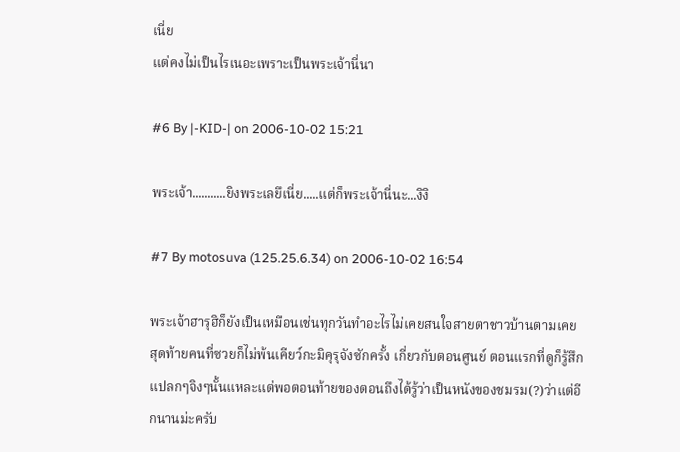เนี่ย
แต่คงไม่เป็นไรเนอะเพราะเป็นพระเจ้านี่นา

#6 By |-KID-| on 2006-10-02 15:21

พระเจ้า...........ยิงพระเลยึเนี่ย.....แต่ก็พระเจ้านี่นะ...งิงิ

#7 By motosuva (125.25.6.34) on 2006-10-02 16:54

พระเจ้าฮารุฮิก็ยังเป็นเหมือนเช่นทุกวันทำอะไรไม่เคยสนใจสายตาชาวบ้านตามเคย สุดท้ายคนที่ซวยก็ไม่พ้นเคียว์กะมิคุรุจังซักครั้ง เกี่ยวกับตอนศูนย์ ตอนแรกที่ดูก็รู้สึกแปลกๆจิงๆนั้นแหละแต่พอตอนท้ายของตอนถึงได้รู้ว่าเป็นหนังของชมรม(?)ว่าแต่อีกนานม่ะครับ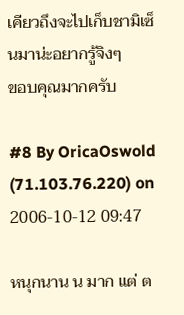เคียวถึงจะไปเก็บชามิเซ็นมาน่ะอยากรู้จิงๆ
ขอบคุณมากครับ

#8 By OricaOswold (71.103.76.220) on 2006-10-12 09:47

หนุกนาน น มาก แต่ ต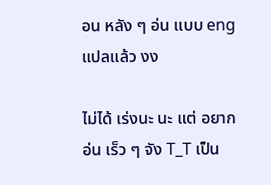อน หลัง ๆ อ่น แบบ eng แปลแล้ว งง

ไม่ได้ เร่งนะ นะ แต่ อยาก อ่น เร็ว ๆ จัง T_T เป็น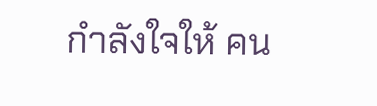กำลังใจให้ คน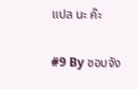แปล นะ ค๊ะ

#9 By ชอบจัง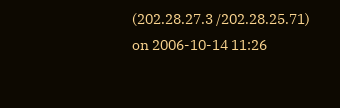(202.28.27.3 /202.28.25.71) on 2006-10-14 11:26